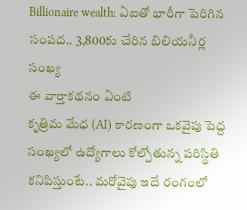Billionaire wealth: ఏఐతో భారీగా పెరిగిన సంపద.. 3,800కు చేరిన బిలియనీర్ల సంఖ్య
ఈ వార్తాకథనం ఏంటి
కృత్రిమ మేధ (AI) కారణంగా ఒకవైపు పెద్ద సంఖ్యలో ఉద్యోగాలు కోల్పోతున్న పరిస్థితి కనిపిస్తుంటే.. మరోవైపు ఇదే రంగంలో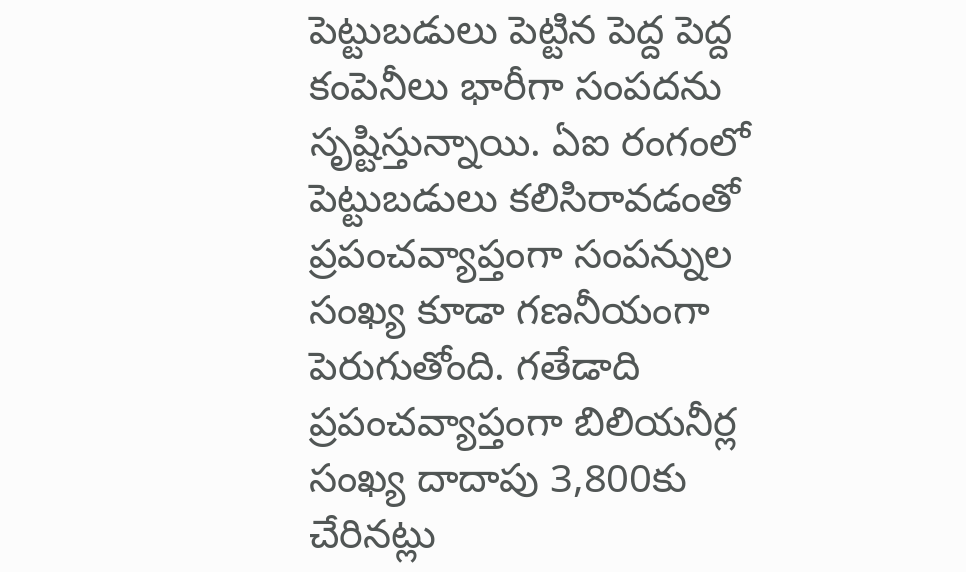పెట్టుబడులు పెట్టిన పెద్ద పెద్ద కంపెనీలు భారీగా సంపదను సృష్టిస్తున్నాయి. ఏఐ రంగంలో పెట్టుబడులు కలిసిరావడంతో ప్రపంచవ్యాప్తంగా సంపన్నుల సంఖ్య కూడా గణనీయంగా పెరుగుతోంది. గతేడాది ప్రపంచవ్యాప్తంగా బిలియనీర్ల సంఖ్య దాదాపు 3,800కు చేరినట్లు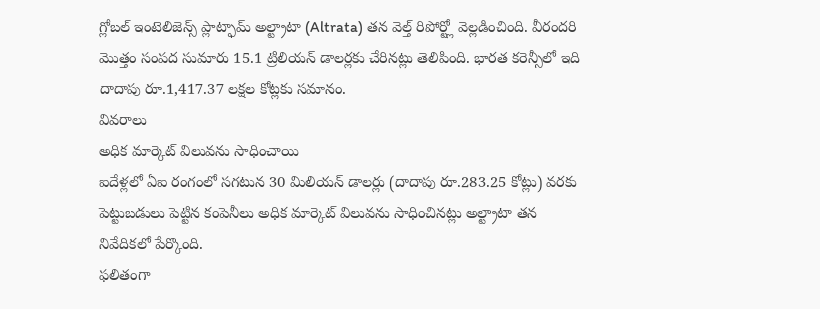గ్లోబల్ ఇంటెలిజెన్స్ ప్లాట్ఫామ్ అల్ట్రాటా (Altrata) తన వెల్త్ రిపోర్ట్లో వెల్లడించింది. వీరందరి మొత్తం సంపద సుమారు 15.1 ట్రిలియన్ డాలర్లకు చేరినట్లు తెలిపింది. భారత కరెన్సీలో ఇది దాదాపు రూ.1,417.37 లక్షల కోట్లకు సమానం.
వివరాలు
అధిక మార్కెట్ విలువను సాధించాయి
ఐదేళ్లలో ఏఐ రంగంలో సగటున 30 మిలియన్ డాలర్లు (దాదాపు రూ.283.25 కోట్లు) వరకు పెట్టుబడులు పెట్టిన కంపెనీలు అధిక మార్కెట్ విలువను సాధించినట్లు అల్ట్రాటా తన నివేదికలో పేర్కొంది.
ఫలితంగా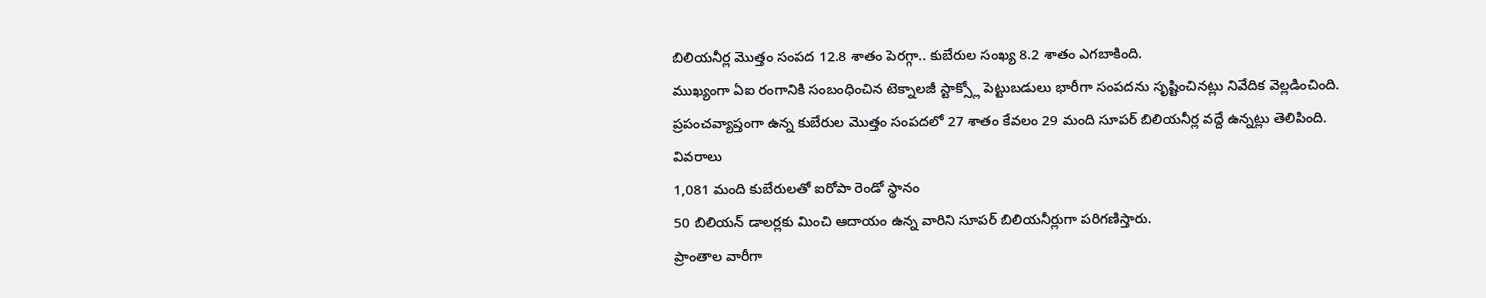బిలియనీర్ల మొత్తం సంపద 12.8 శాతం పెరగ్గా.. కుబేరుల సంఖ్య 8.2 శాతం ఎగబాకింది.
ముఖ్యంగా ఏఐ రంగానికి సంబంధించిన టెక్నాలజీ స్టాక్స్లో పెట్టుబడులు భారీగా సంపదను సృష్టించినట్లు నివేదిక వెల్లడించింది.
ప్రపంచవ్యాప్తంగా ఉన్న కుబేరుల మొత్తం సంపదలో 27 శాతం కేవలం 29 మంది సూపర్ బిలియనీర్ల వద్దే ఉన్నట్లు తెలిపింది.
వివరాలు
1,081 మంది కుబేరులతో ఐరోపా రెండో స్థానం
50 బిలియన్ డాలర్లకు మించి ఆదాయం ఉన్న వారిని సూపర్ బిలియనీర్లుగా పరిగణిస్తారు.
ప్రాంతాల వారీగా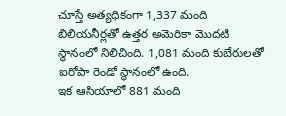చూస్తే అత్యధికంగా 1,337 మంది బిలియనీర్లతో ఉత్తర అమెరికా మొదటి స్థానంలో నిలిచింది. 1,081 మంది కుబేరులతో ఐరోపా రెండో స్థానంలో ఉంది.
ఇక ఆసియాలో 881 మంది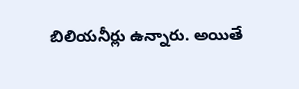బిలియనీర్లు ఉన్నారు. అయితే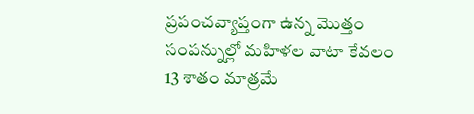ప్రపంచవ్యాప్తంగా ఉన్న మొత్తం సంపన్నుల్లో మహిళల వాటా కేవలం 13 శాతం మాత్రమే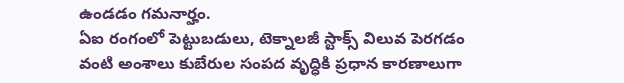ఉండడం గమనార్హం.
ఏఐ రంగంలో పెట్టుబడులు, టెక్నాలజీ స్టాక్స్ విలువ పెరగడం వంటి అంశాలు కుబేరుల సంపద వృద్ధికి ప్రధాన కారణాలుగా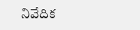నివేదిక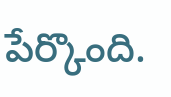పేర్కొంది.